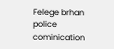Felege brhan police cominication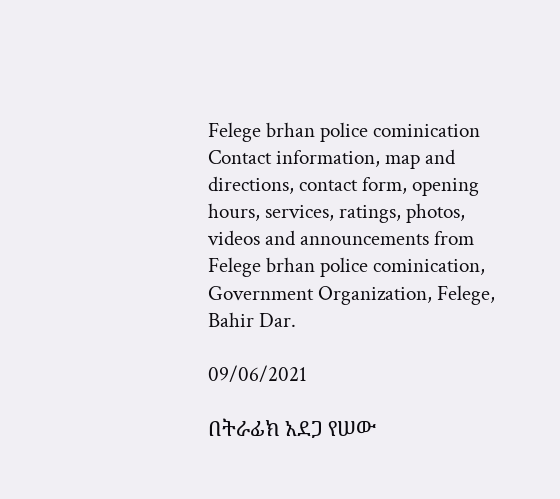Felege brhan police cominication Contact information, map and directions, contact form, opening hours, services, ratings, photos, videos and announcements from Felege brhan police cominication, Government Organization, Felege, Bahir Dar.

09/06/2021

በትራፊክ አደጋ የሠው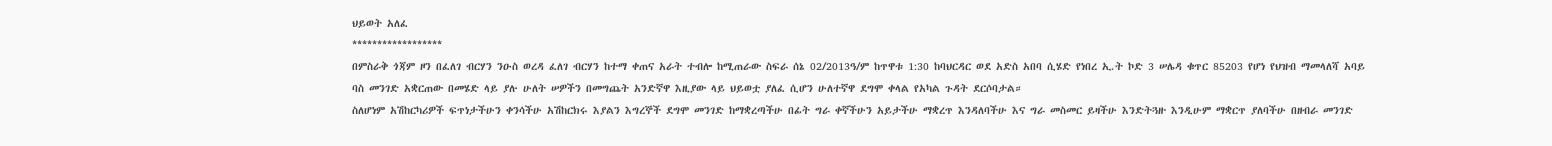ህይወት አለፈ
******************
በምስራቅ ጎጃም ዞን በፈለገ ብርሃን ንዑስ ወረዳ ፈለገ ብርሃን ከተማ ቀጠና አራት ተብሎ ከሚጠራው ስፍራ ሰኔ 02/2013ዓ/ም ከጥዋቱ 1:30 ከባህርዳር ወደ አድስ አበባ ሲሄድ የነበረ ኢ.ት ኮድ 3 ሠሌዳ ቁጥር 85203 የሆነ የህዝብ ማመላለሻ አባይ ባስ መንገድ አቋርጠው በመሄድ ላይ ያሉ ሁለት ሠዎችን በመግጨት አንድኛዋ እዚያው ላይ ህይወቷ ያለፈ ሲሆን ሁለተኛዋ ደግሞ ቀላል የአካል ጉዳት ደርሶባታል።
ስለሆነም አሽከርካሪዎች ፍጥነታችሁን ቀንሳችሁ አሽከርክሩ እያልን እግረኞች ደግሞ መንገድ ከማቋረጣችሁ በፊት ግራ ቀኛችሁን አይታችሁ ማቋረጥ እንዳለባችሁ እና ግራ መስመር ይዛችሁ እንድትጓዙ እንዲሁም ማቋርጥ ያለባችሁ በዘብራ መንገድ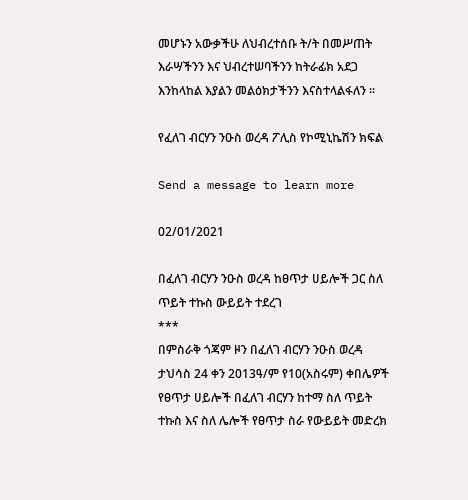መሆኑን አውቃችሁ ለህብረተሰቡ ት/ት በመሥጠት እራሣችንን እና ህብረተሠባችንን ከትራፊክ አደጋ እንከላከል እያልን መልዕክታችንን እናስተላልፋለን ።

የፈለገ ብርሃን ንዑስ ወረዳ ፖሊስ የኮሚኒኬሽን ክፍል

Send a message to learn more

02/01/2021

በፈለገ ብርሃን ንዑስ ወረዳ ከፀጥታ ሀይሎች ጋር ስለ ጥይት ተኩስ ውይይት ተደረገ
***
በምስራቅ ጎጃም ዞን በፈለገ ብርሃን ንዑስ ወረዳ ታህሳስ 24 ቀን 2013ዓ/ም የ10(አስሩም) ቀበሌዎች የፀጥታ ሀይሎች በፈለገ ብርሃን ከተማ ስለ ጥይት ተኩስ እና ስለ ሌሎች የፀጥታ ስራ የውይይት መድረክ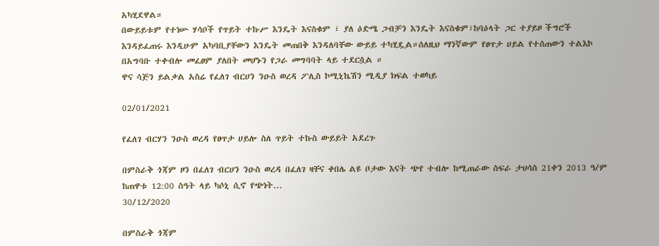አካሂደዋል።
በውይይቱም የተነሡ ሃሳቦች የጥይት ተኩሥ እንዴት እናስቁም ፣ ያለ ዕድሜ ጋብቻን እንዴት እናስቁም፣ከባዕላት ጋር ተያይዞ ችግሮች እንዳይፈጠሩ እንዲሁም አካባቢያቸውን እንዴት መጠበቅ እንዳለባቸው ውይይ ተካሂዷል።ሰለዚህ ማንኛውም የፀጥታ ሀይል የተሰጠውን ተልእኮ በአግባቡ ተቀብሎ መፈፀም ያለበት መሆኑን የጋራ መግባባት ላይ ተደርሷል ።
ዋና ሳጅን ይልቃል አስሬ የፈለገ ብርሀን ንዑስ ወረዳ ፖሊስ ኮሚኒኬሽን ሚዲያ ክፍል ተወካይ

02/01/2021

የፈለገ ብርሃን ንዑስ ወረዳ የፀጥታ ሀይሎ ስለ ጥይት ተኩስ ውይይት አደረጉ

በምስራቅ ጎጃም ዞን በፈለገ ብርሀን ንዑስ ወረዳ በፈለገ ዛቸና ቀበሌ ልዩ ቦታው እናት ጭየ ተብሎ ከሚጠራው ስፍራ ታህሳስ 21ቀን 2013 ዓ/ም ከጠዋቱ 12:00 ስዓት ላይ ካሶኒ ሲኖ የጭነት...
30/12/2020

በምስራቅ ጎጃም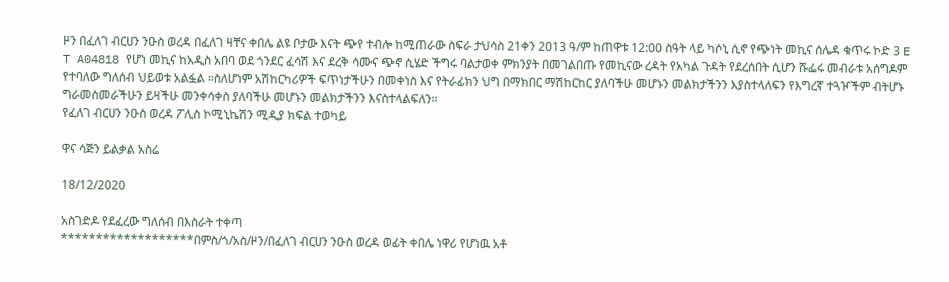ዞን በፈለገ ብርሀን ንዑስ ወረዳ በፈለገ ዛቸና ቀበሌ ልዩ ቦታው እናት ጭየ ተብሎ ከሚጠራው ስፍራ ታህሳስ 21ቀን 2013 ዓ/ም ከጠዋቱ 12:00 ስዓት ላይ ካሶኒ ሲኖ የጭነት መኪና ሰሌዳ ቁጥሩ ኮድ 3 E T A04818 የሆነ መኪና ከአዲስ አበባ ወደ ጎንደር ፈሳሽ እና ደረቅ ሳሙና ጭኖ ሲሄድ ችግሩ ባልታወቀ ምክንያት በመገልበጡ የመኪናው ረዳት የአካል ጉዳት የደረሰበት ሲሆን ሹፌሩ መብራቱ አሰግዶም የተባለው ግለሰብ ህይወቱ አልፏል ።ስለሆነም አሽከርካሪዎች ፍጥነታችሁን በመቀነስ እና የትራፊክን ህግ በማክበር ማሽከርከር ያለባችሁ መሆኑን መልክታችንን እያስተላለፍን የእግረኛ ተጓዦችም ብትሆኑ ግራመስመራችሁን ይዛችሁ መንቀሳቀስ ያለባችሁ መሆኑን መልክታችንን እናስተላልፍለን።
የፈለገ ብርሀን ንዑስ ወረዳ ፖሊስ ኮሚኒኬሽን ሚዲያ ክፍል ተወካይ

ዋና ሳጅን ይልቃል አስሬ

18/12/2020

አስገድዶ የደፈረው ግለሰብ በእስራት ተቀጣ
*******************በምስ/ጎ/አስ/ዞን/በፈለገ ብርሀን ንዑስ ወረዳ ወፊት ቀበሌ ነዋሪ የሆነዉ አቶ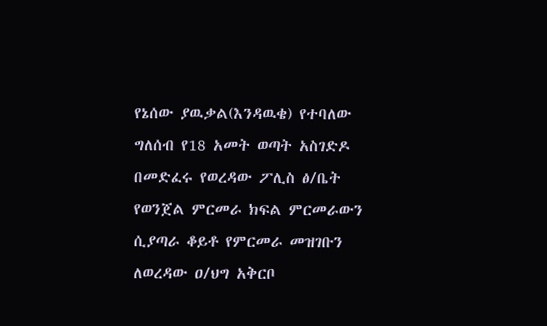የኔሰው ያዉቃል(እንዳዉቄ) የተባለው ግለሰብ የ18 አመት ወጣት አስገድዶ በመድፈሩ የወረዳው ፖሊስ ፅ/ቤት የወንጀል ምርመራ ክፍል ምርመራውን ሲያጣራ ቆይቶ የምርመራ መዝገቡን ለወረዳው ዐ/ህግ አቅርቦ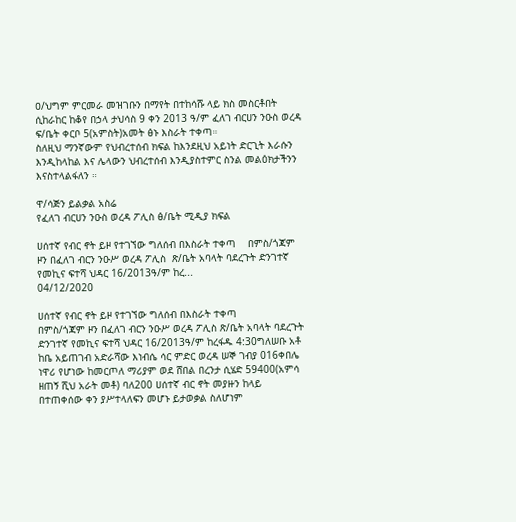ዐ/ህግም ምርመራ መዝገቡን በማየት በተከሳሹ ላይ ክስ መስርቶበት ሲከራከር ከቆየ በኃላ ታህሳስ 9 ቀን 2013 ዓ/ም ፈለገ ብርሀን ንዑስ ወረዳ ፍ/ቤት ቀርቦ 5(አምስት)አመት ፅኑ እስራት ተቀጣ።
ስለዚህ ማንኛውም የህብረተሰብ ክፍል ከእንደዚህ አይነት ድርጊት እራሱን እንዲከላከል እና ሌላውን ህብረተሰብ እንዲያስተምር ስንል መልዕክታችንን እናስተላልፋለን ።

ዋ/ሳጅን ይልቃል አስሬ
የፈለገ ብርሀን ንዑስ ወረዳ ፖሊስ ፅ/ቤት ሚዲያ ክፍል

ሀሰተኛ የብር ኖት ይዞ የተገኘው ግለሰብ በእስራት ተቀጣ    በምስ/ጎጃም ዞን በፈለገ ብርን ንዑሥ ወረዳ ፖሊስ  ጽ/ቤት አባላት ባደረጉት ድንገተኛ የመኪና ፍተሻ ህዳር 16/2013ዓ/ም ከረ...
04/12/2020

ሀሰተኛ የብር ኖት ይዞ የተገኘው ግለሰብ በእስራት ተቀጣ
በምስ/ጎጃም ዞን በፈለገ ብርን ንዑሥ ወረዳ ፖሊስ ጽ/ቤት አባላት ባደረጉት ድንገተኛ የመኪና ፍተሻ ህዳር 16/2013ዓ/ም ከረፋዱ 4:30ግለሠቡ አቶ ከቤ አይጠገብ አድራሻው እነብሴ ሳር ምድር ወረዳ ሠኞ ገብያ 016ቀበሌ ነዋሪ የሆነው ከመርጦለ ማሪያም ወደ ሸበል በረንታ ሲሄድ 59400(አምሳ ዘጠኝ ሺህ አራት መቶ) ባለ200 ሀሰተኛ ብር ኖት መያዙን ከላይ በተጠቀሰው ቀን ያሥተላለፍን መሆኑ ይታወቃል ስለሆነም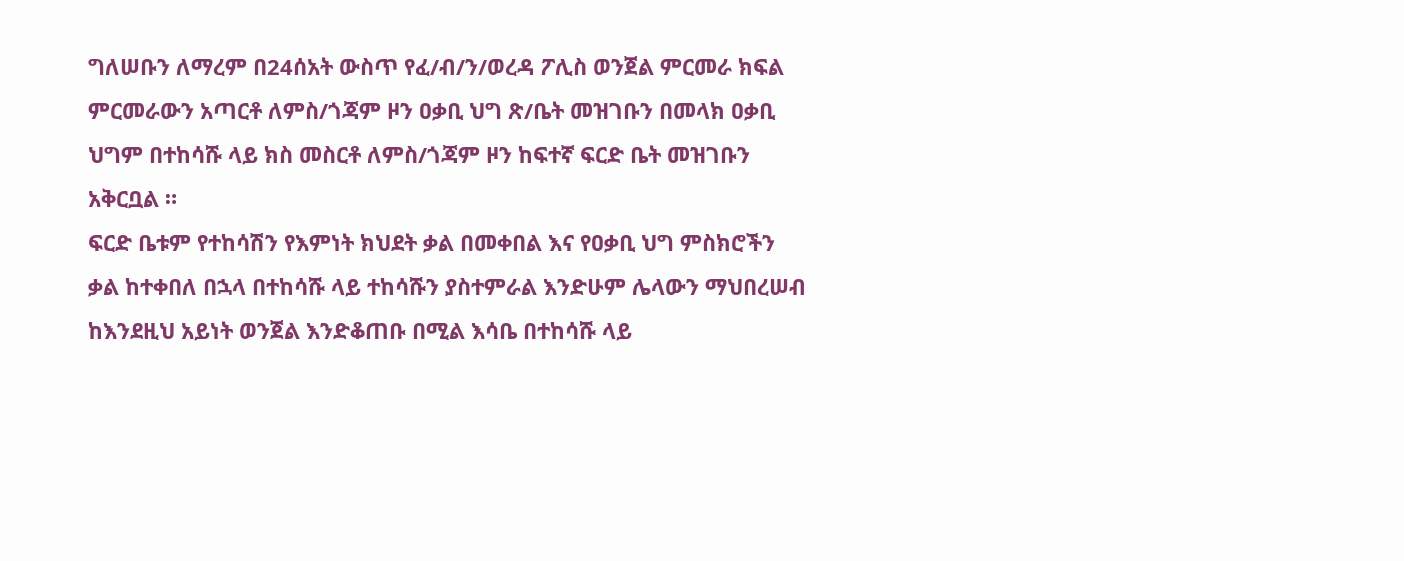ግለሠቡን ለማረም በ24ሰአት ውስጥ የፈ/ብ/ን/ወረዳ ፖሊስ ወንጀል ምርመራ ክፍል ምርመራውን አጣርቶ ለምስ/ጎጃም ዞን ዐቃቢ ህግ ጽ/ቤት መዝገቡን በመላክ ዐቃቢ ህግም በተከሳሹ ላይ ክስ መስርቶ ለምስ/ጎጃም ዞን ከፍተኛ ፍርድ ቤት መዝገቡን አቅርቧል ።
ፍርድ ቤቱም የተከሳሽን የእምነት ክህደት ቃል በመቀበል እና የዐቃቢ ህግ ምስክሮችን ቃል ከተቀበለ በኋላ በተከሳሹ ላይ ተከሳሹን ያስተምራል እንድሁም ሌላውን ማህበረሠብ ከእንደዚህ አይነት ወንጀል እንድቆጠቡ በሚል እሳቤ በተከሳሹ ላይ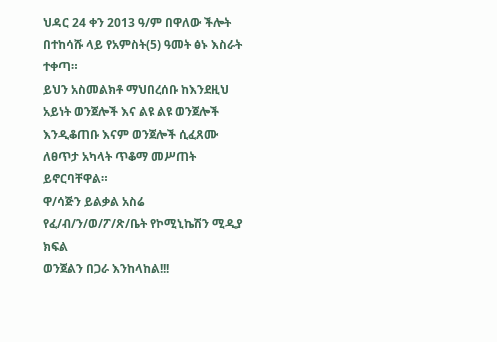ህዳር 24 ቀን 2013 ዓ/ም በዋለው ችሎት በተከሳሹ ላይ የአምስት(5) ዓመት ፅኑ እስራት ተቀጣ።
ይህን አስመልክቶ ማህበረሰቡ ከእንደዚህ አይነት ወንጀሎች እና ልዩ ልዩ ወንጀሎች እንዲቆጠቡ እናም ወንጀሎች ሲፈጸሙ ለፀጥታ አካላት ጥቆማ መሥጠት ይኖርባቸዋል።
ዋ/ሳጅን ይልቃል አስሬ
የፈ/ብ/ን/ወ/ፖ/ጽ/ቤት የኮሚኒኬሽን ሚዲያ ክፍል
ወንጀልን በጋራ እንከላከል!!!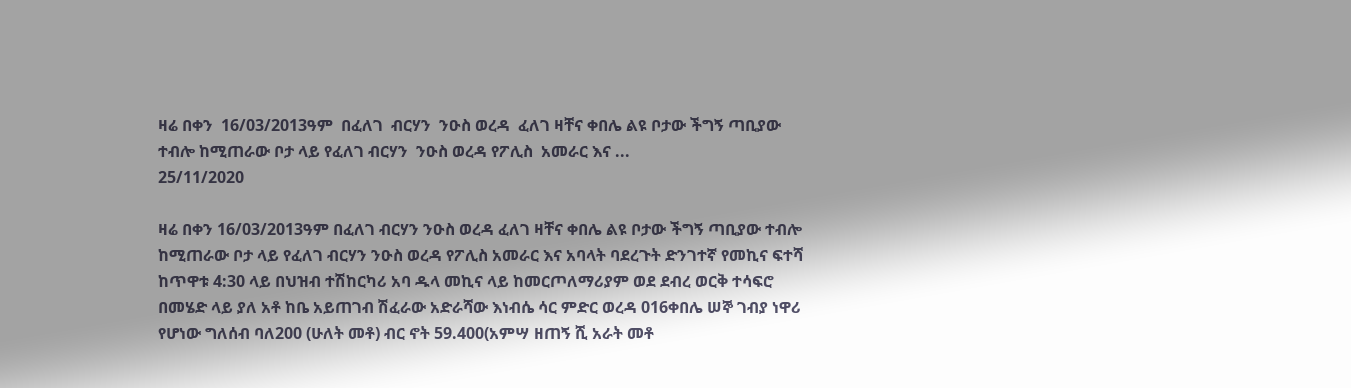ዛሬ በቀን  16/03/2013ዓም  በፈለገ  ብርሃን  ንዑስ ወረዳ  ፈለገ ዛቸና ቀበሌ ልዩ ቦታው ችግኝ ጣቢያው ተብሎ ከሚጠራው ቦታ ላይ የፈለገ ብርሃን  ንዑስ ወረዳ የፖሊስ  አመራር እና ...
25/11/2020

ዛሬ በቀን 16/03/2013ዓም በፈለገ ብርሃን ንዑስ ወረዳ ፈለገ ዛቸና ቀበሌ ልዩ ቦታው ችግኝ ጣቢያው ተብሎ ከሚጠራው ቦታ ላይ የፈለገ ብርሃን ንዑስ ወረዳ የፖሊስ አመራር እና አባላት ባደረጉት ድንገተኛ የመኪና ፍተሻ ከጥዋቱ 4:30 ላይ በህዝብ ተሽከርካሪ አባ ዱላ መኪና ላይ ከመርጦለማሪያም ወደ ደብረ ወርቅ ተሳፍሮ በመሄድ ላይ ያለ አቶ ከቤ አይጠገብ ሽፈራው አድራሻው እነብሴ ሳር ምድር ወረዳ 016ቀበሌ ሠኞ ገብያ ነዋሪ የሆነው ግለሰብ ባለ200 (ሁለት መቶ) ብር ኖት 59.400(አምሣ ዘጠኝ ሺ አራት መቶ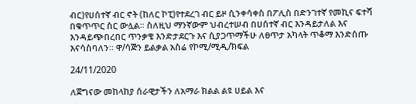ብር)የሀሰተኛ ብር ኖት (ከለር ኮፒ)የተደረገ ብር ይዞ ሲንቀሳቀስ በፖሊስ በድንገተኛ የመኪና ፍተሻ በቁጥጥር ስር ውሏል። ስለዚህ ማንኛውም ህብረተሠብ በሀሰተኛ ብር እንዳይታለል እና እንዳይጭበረበር ጥንቃቄ እንድታደርጉ እና ሲያጋጥማችሁ ለፀጥታ አካላት ጥቆማ እንድሰጡ እናሳስባለን። ዋ/ሳጅን ይልቃል አስሬ የኮሚ/ሚዲ/ክፍል

24/11/2020

ለጀግናው መከላከያ ሰራዊታችን ለአማራ ክልል ልዩ ሀይል እና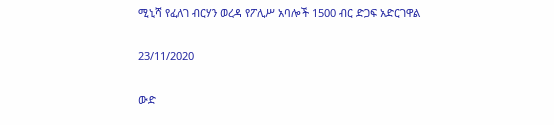ሚኒሻ የፈለገ ብርሃን ወረዳ የፖሊሥ አባሎች 1500 ብር ድጋፍ አድርገዋል

23/11/2020

ውድ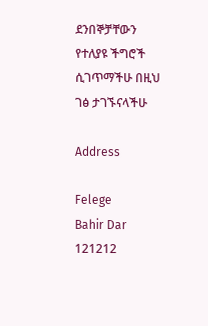ደንበኞቻቸውን የተለያዩ ችግሮች ሲገጥማችሁ በዚህ ገፅ ታገኙናላችሁ

Address

Felege
Bahir Dar
121212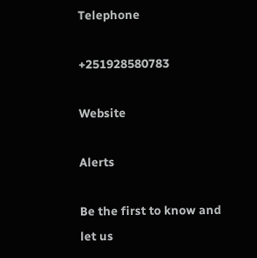Telephone

+251928580783

Website

Alerts

Be the first to know and let us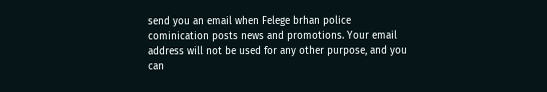send you an email when Felege brhan police cominication posts news and promotions. Your email address will not be used for any other purpose, and you can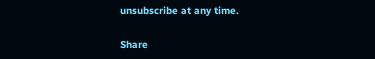unsubscribe at any time.

Share